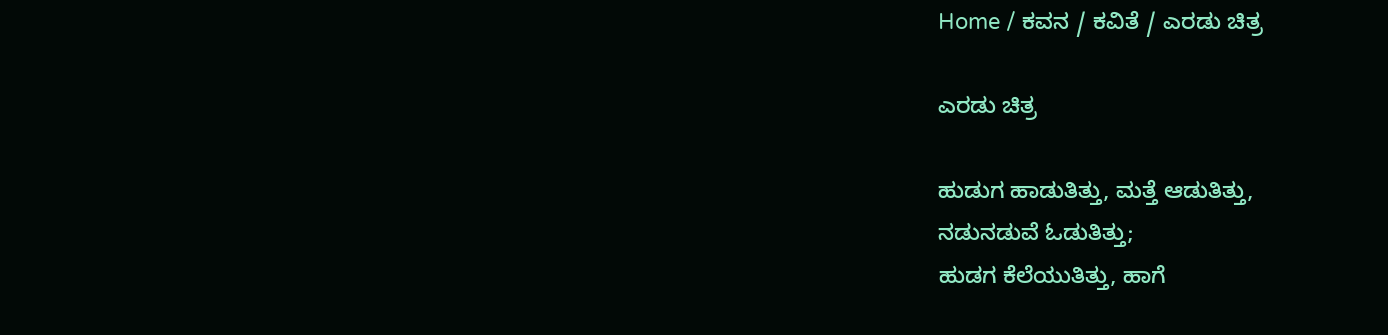Home / ಕವನ / ಕವಿತೆ / ಎರಡು ಚಿತ್ರ

ಎರಡು ಚಿತ್ರ

ಹುಡುಗ ಹಾಡುತಿತ್ತು, ಮತ್ತೆ ಆಡುತಿತ್ತು,
ನಡುನಡುವೆ ಓಡುತಿತ್ತು;
ಹುಡಗ ಕೆಲೆಯುತಿತ್ತು, ಹಾಗೆ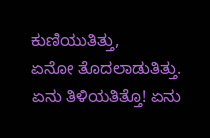ಕುಣಿಯುತಿತ್ತು,
ಏನೋ ತೊದಲಾಡುತಿತ್ತು.
ಏನು ತಿಳಿಯತಿತ್ತೊ! ಏನು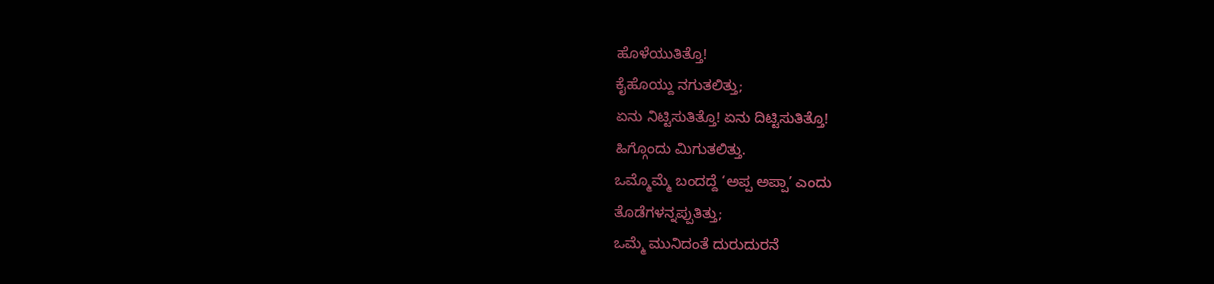ಹೊಳೆಯುತಿತ್ತೊ!
ಕೈಹೊಯ್ದು ನಗುತಲಿತ್ತು;
ಏನು ನಿಟ್ಟಿಸುತಿತ್ತೊ! ಏನು ದಿಟ್ಟಿಸುತಿತ್ತೊ!
ಹಿಗ್ಗೊಂದು ಮಿಗುತಲಿತ್ತು.
ಒಮ್ಮೊಮ್ಮೆ ಬಂದದ್ದೆ ‘ಅಪ್ಪ ಅಪ್ಪಾ’ ಎಂದು
ತೊಡೆಗಳನ್ನಪ್ಪುತಿತ್ತು;
ಒಮ್ಮೆ ಮುನಿದಂತೆ ದುರುದುರನೆ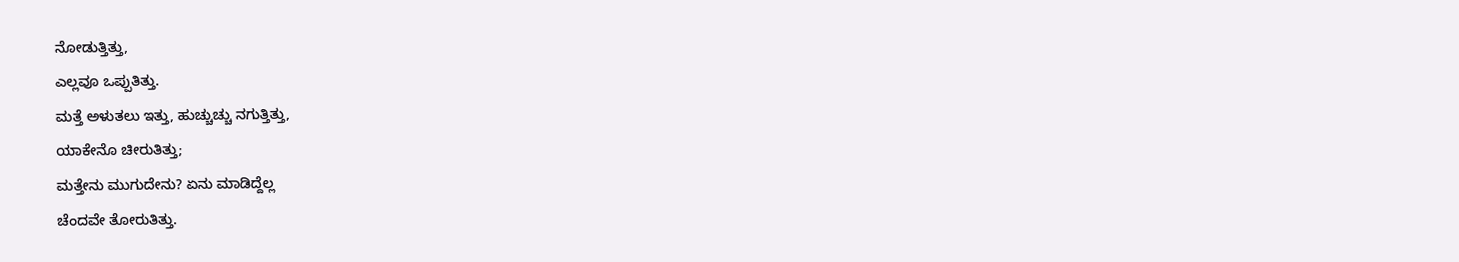ನೋಡುತ್ತಿತ್ತು,
ಎಲ್ಲವೂ ಒಪ್ಪುತಿತ್ತು.
ಮತ್ತೆ ಅಳುತಲು ಇತ್ತು, ಹುಚ್ಚುಚ್ಚು ನಗುತ್ತಿತ್ತು,
ಯಾಕೇನೊ ಚೀರುತಿತ್ತು;
ಮತ್ತೇನು ಮುಗುದೇನು? ಏನು ಮಾಡಿದ್ದೆಲ್ಲ
ಚೆಂದವೇ ತೋರುತಿತ್ತು.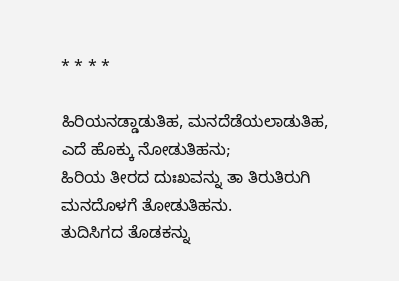* * * *

ಹಿರಿಯನಡ್ಡಾಡುತಿಹ, ಮನದೆಡೆಯಲಾಡುತಿಹ,
ಎದೆ ಹೊಕ್ಕು ನೋಡುತಿಹನು;
ಹಿರಿಯ ತೀರದ ದುಃಖವನ್ನು ತಾ ತಿರುತಿರುಗಿ
ಮನದೊಳಗೆ ತೋಡುತಿಹನು.
ತುದಿಸಿಗದ ತೊಡಕನ್ನು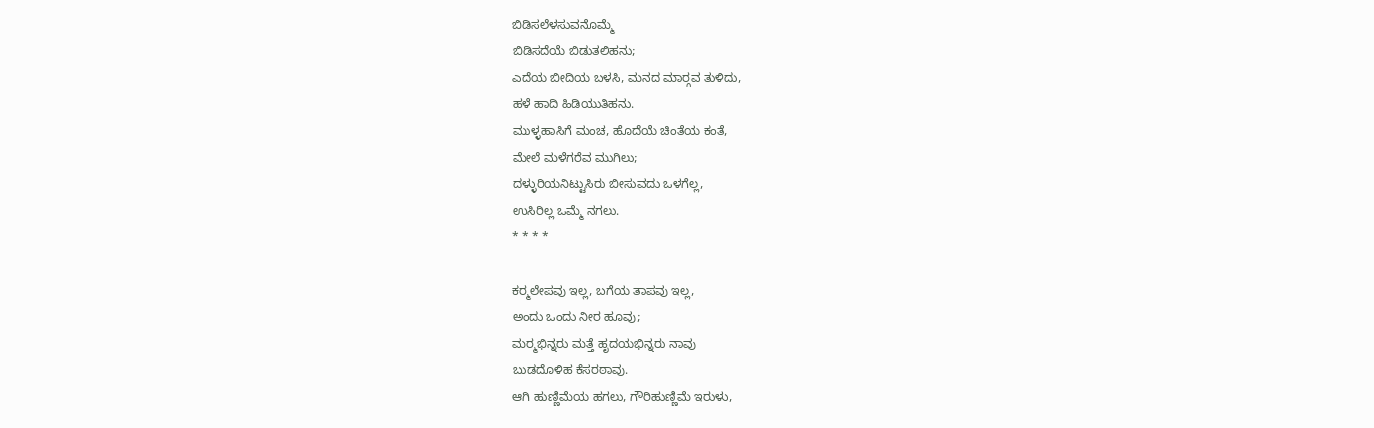ಬಿಡಿಸಲೆಳಸುವನೊಮ್ಮೆ
ಬಿಡಿಸದೆಯೆ ಬಿಡುತಲಿಹನು;
ಎದೆಯ ಬೀದಿಯ ಬಳಸಿ, ಮನದ ಮಾರ್‍ಗವ ತುಳಿದು,
ಹಳೆ ಹಾದಿ ಹಿಡಿಯುತಿಹನು.
ಮುಳ್ಳಹಾಸಿಗೆ ಮಂಚ, ಹೊದೆಯೆ ಚಿಂತೆಯ ಕಂತೆ,
ಮೇಲೆ ಮಳೆಗರೆವ ಮುಗಿಲು;
ದಳ್ಳುರಿಯನಿಟ್ಟುಸಿರು ಬೀಸುವದು ಒಳಗೆಲ್ಲ,
ಉಸಿರಿಲ್ಲ ಒಮ್ಮೆ ನಗಲು.
* * * *

ಕರ್‍ಮಲೇಪವು ಇಲ್ಲ, ಬಗೆಯ ತಾಪವು ಇಲ್ಲ,
ಅಂದು ಒಂದು ನೀರ ಹೂವು;
ಮರ್‍ಮಭಿನ್ನರು ಮತ್ತೆ ಹೃದಯಭಿನ್ನರು ನಾವು
ಬುಡದೊಳಿಹ ಕೆಸರಠಾವು.
ಆಗಿ ಹುಣ್ಣಿಮೆಯ ಹಗಲು, ಗೌರಿಹುಣ್ಣಿಮೆ ಇರುಳು,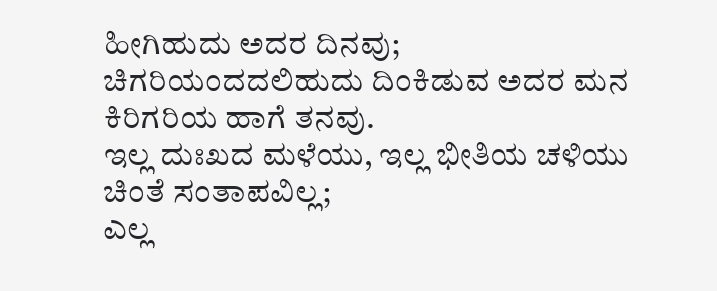ಹೀಗಿಹುದು ಅದರ ದಿನವು;
ಚಿಗರಿಯಂದದಲಿಹುದು ದಿಂಕಿಡುವ ಅದರ ಮನ
ಕಿರಿಗರಿಯ ಹಾಗೆ ತನವು.
ಇಲ್ಲ ದುಃಖದ ಮಳೆಯು, ಇಲ್ಲ ಭೀತಿಯ ಚಳಿಯು
ಚಿಂತೆ ಸಂತಾಪವಿಲ್ಲ;
ಎಲ್ಲ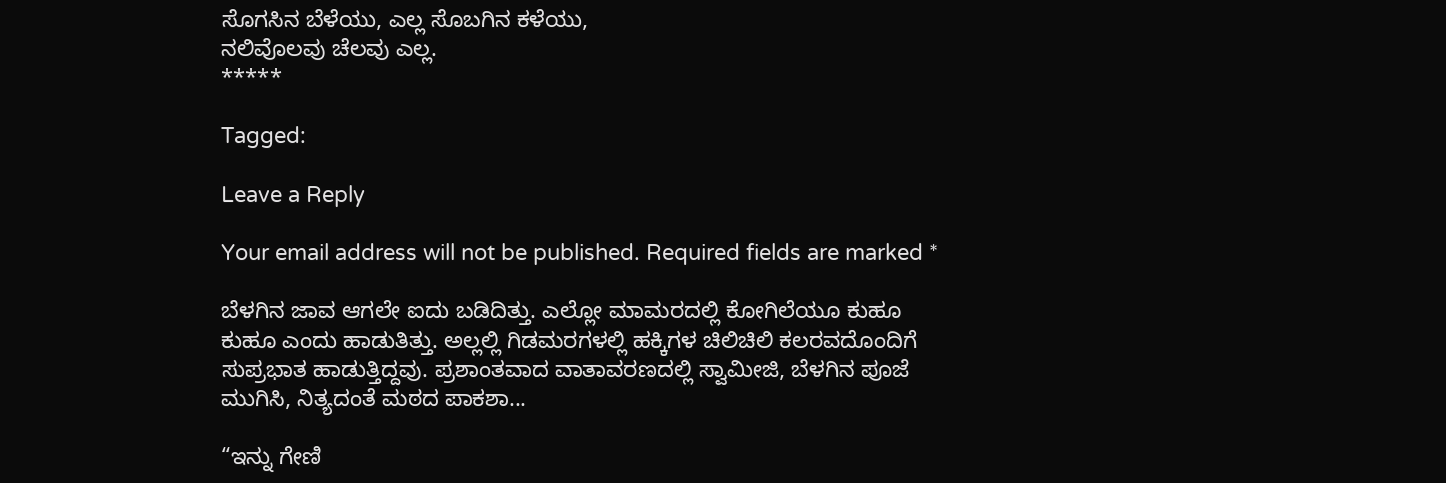ಸೊಗಸಿನ ಬೆಳೆಯು, ಎಲ್ಲ ಸೊಬಗಿನ ಕಳೆಯು,
ನಲಿವೊಲವು ಚೆಲವು ಎಲ್ಲ.
*****

Tagged:

Leave a Reply

Your email address will not be published. Required fields are marked *

ಬೆಳಗಿನ ಜಾವ ಆಗಲೇ ಐದು ಬಡಿದಿತ್ತು. ಎಲ್ಲೋ ಮಾಮರದಲ್ಲಿ ಕೋಗಿಲೆಯೂ ಕುಹೂ ಕುಹೂ ಎಂದು ಹಾಡುತಿತ್ತು. ಅಲ್ಲಲ್ಲಿ ಗಿಡಮರಗಳಲ್ಲಿ ಹಕ್ಕಿಗಳ ಚಿಲಿಚಿಲಿ ಕಲರವದೊಂದಿಗೆ ಸುಪ್ರಭಾತ ಹಾಡುತ್ತಿದ್ದವು. ಪ್ರಶಾಂತವಾದ ವಾತಾವರಣದಲ್ಲಿ ಸ್ವಾಮೀಜಿ, ಬೆಳಗಿನ ಪೂಜೆ ಮುಗಿಸಿ, ನಿತ್ಯದಂತೆ ಮಠದ ಪಾಕಶಾ...

“ಇನ್ನು ಗೇಣಿ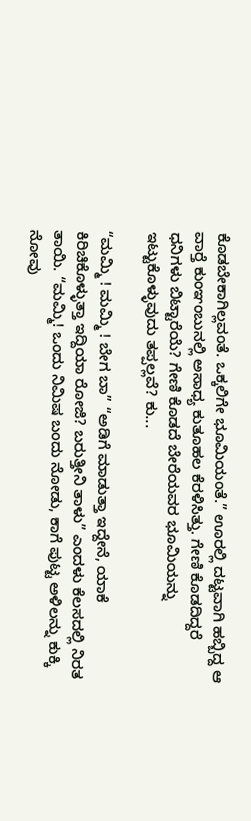ಕೊಡಬೇಕಾಗಿಲ್ಲವಂತೆ. ಒಕ್ಕಲಿಗೇ ಭೂಮಿಯಂತೆ.” ಊರಲ್ಲಿ ದಟ್ಟವಾಗಿ ಹಬ್ಬಿದ್ದ ಆ ವಾರ್‍ತೆ ಕುಂಞಂಬುನಲ್ಲಿ ಅಸಾಧ್ಯ ಕುತೂಹಲ ಕೆರಳಿಸಿತ್ತು. ಗೇಣಿ ಕೊಡದಿದ್ದರೆ ಧನಿಗಳು ಬಿಟ್ಟಾರೆಯೆ? ಗೇಣಿ ಕೊಡದೆ ಬೇರೆಯವರ ಭೂಮಿಯನ್ನು ಇಟ್ಟುಕೊಳ್ಳುವುದು ತಪ್ಪಲ್ಲವೆ? ಕು...

“ಮಮ್ಮಿ ! ಮಮ್ಮಿ ! ಬೇಗ ಬಾ” “ಅಡಿಗೆ ಮಾಡುತ್ತಾ ಇದ್ದೇನೆ, ಯಾಕೆ ಕಿರಿಚಿಕೊಳ್ಳುತ್ತಾ ಇದ್ದಿಯಾ ರೋಜಿ? ಬರುತ್ತೀನಿ ತಾಳು” ಎಂದಳು ಕೆಲಸದಲ್ಲಿ ನಿರತ ತಾಯಿ. “ಮಮ್ಮಿ! ಒಂದು ನಿಮಿಷ ಬಂದು ನೋಡು, ಕಾಗೆ ಪುಟ್ಟ ಅಳಿಲನ್ನು ಕುಕ್ಕಿ ನೋವು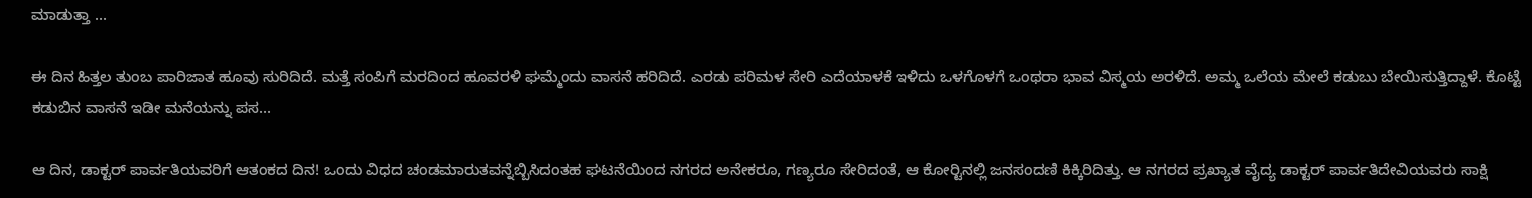ಮಾಡುತ್ತಾ ...

ಈ ದಿನ ಹಿತ್ತಲ ತುಂಬ ಪಾರಿಜಾತ ಹೂವು ಸುರಿದಿದೆ. ಮತ್ತೆ ಸಂಪಿಗೆ ಮರದಿಂದ ಹೂವರಳಿ ಘಮ್ಮೆಂದು ವಾಸನೆ ಹರಿದಿದೆ. ಎರಡು ಪರಿಮಳ ಸೇರಿ ಎದೆಯಾಳಕೆ ಇಳಿದು ಒಳಗೊಳಗೆ ಒಂಥರಾ ಭಾವ ವಿಸ್ಮಯ ಅರಳಿದೆ. ಅಮ್ಮ ಒಲೆಯ ಮೇಲೆ ಕಡುಬು ಬೇಯಿಸುತ್ತಿದ್ದಾಳೆ. ಕೊಟ್ಟೆ ಕಡುಬಿನ ವಾಸನೆ ಇಡೀ ಮನೆಯನ್ನು ಪಸ...

ಆ ದಿನ, ಡಾಕ್ಟರ್ ಪಾರ್ವತಿಯವರಿಗೆ ಆತಂಕದ ದಿನ! ಒಂದು ವಿಧದ ಚಂಡಮಾರುತವನ್ನೆಬ್ಬಿಸಿದಂತಹ ಘಟನೆಯಿಂದ ನಗರದ ಅನೇಕರೂ, ಗಣ್ಯರೂ ಸೇರಿದಂತೆ, ಆ ಕೋರ್‍ಟಿನಲ್ಲಿ ಜನಸಂದಣಿ ಕಿಕ್ಕಿರಿದಿತ್ತು. ಆ ನಗರದ ಪ್ರಖ್ಯಾತ ವೈದ್ಯ ಡಾಕ್ಟರ್ ಪಾರ್ವತಿದೇವಿಯವರು ಸಾಕ್ಷಿ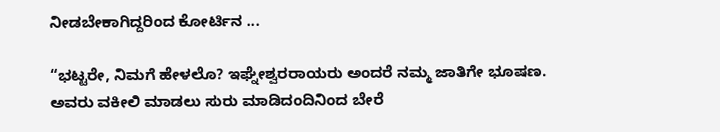ನೀಡಬೇಕಾಗಿದ್ದರಿಂದ ಕೋರ್ಟಿನ ...

“ಭಟ್ಟರೇ, ನಿಮಗೆ ಹೇಳಲೊ? ಇಘ್ನೇಶ್ವರರಾಯರು ಅಂದರೆ ನಮ್ಮ ಜಾತಿಗೇ ಭೂಷಣ. ಅವರು ವಕೀಲಿ ಮಾಡಲು ಸುರು ಮಾಡಿದಂದಿನಿಂದ ಬೇರೆ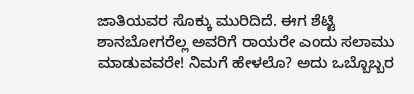ಜಾತಿಯವರ ಸೊಕ್ಕು ಮುರಿದಿದೆ. ಈಗ ಶೆಟ್ಟಿ ಶಾನಬೋಗರೆಲ್ಲ ಅವರಿಗೆ ರಾಯರೇ ಎಂದು ಸಲಾಮು ಮಾಡುವವರೇ! ನಿಮಗೆ ಹೇಳಲೊ? ಅದು ಒಬ್ಬೊಬ್ಬರ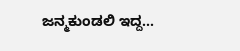ಜನ್ಮಕುಂಡಲಿ ಇದ್ದ...